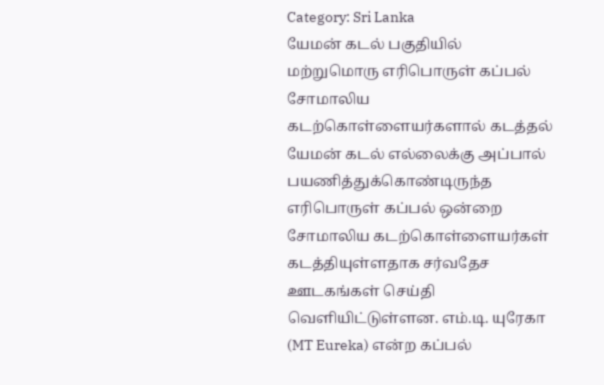Category: Sri Lanka
யேமன் கடல் பகுதியில் மற்றுமொரு எரிபொருள் கப்பல் சோமாலிய கடற்கொள்ளையர்களால் கடத்தல்
யேமன் கடல் எல்லைக்கு அப்பால் பயணித்துக்கொண்டிருந்த எரிபொருள் கப்பல் ஒன்றை சோமாலிய கடற்கொள்ளையர்கள் கடத்தியுள்ளதாக சர்வதேச ஊடகங்கள் செய்தி வெளியிட்டுள்ளன. எம்.டி. யுரேகா (MT Eureka) என்ற கப்பல்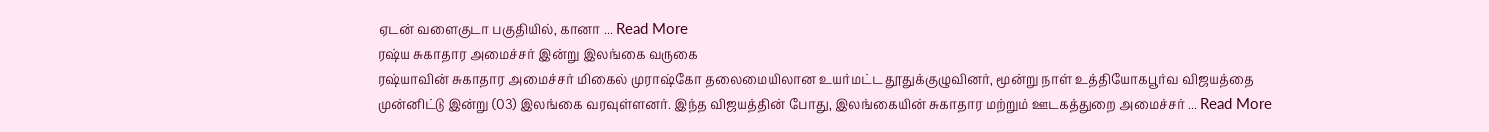ஏடன் வளைகுடா பகுதியில், கானா ... Read More
ரஷ்ய சுகாதார அமைச்சர் இன்று இலங்கை வருகை
ரஷ்யாவின் சுகாதார அமைச்சர் மிகைல் முராஷ்கோ தலைமையிலான உயர்மட்ட தூதுக்குழுவினர், மூன்று நாள் உத்தியோகபூர்வ விஜயத்தை முன்னிட்டு இன்று (03) இலங்கை வரவுள்ளனர். இந்த விஜயத்தின் போது, இலங்கையின் சுகாதார மற்றும் ஊடகத்துறை அமைச்சர் ... Read More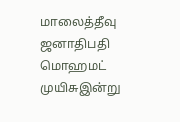மாலைத்தீவு ஜனாதிபதி மொஹமட் முயிசுஇன்று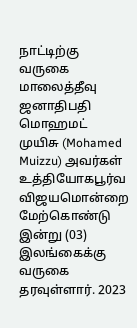நாட்டிற்கு வருகை
மாலைத்தீவு ஜனாதிபதி மொஹமட் முயிசு (Mohamed Muizzu) அவர்கள் உத்தியோகபூர்வ விஜயமொன்றை மேற்கொண்டு இன்று (03) இலங்கைக்கு வருகை தரவுள்ளார். 2023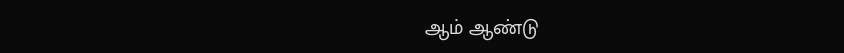ஆம் ஆண்டு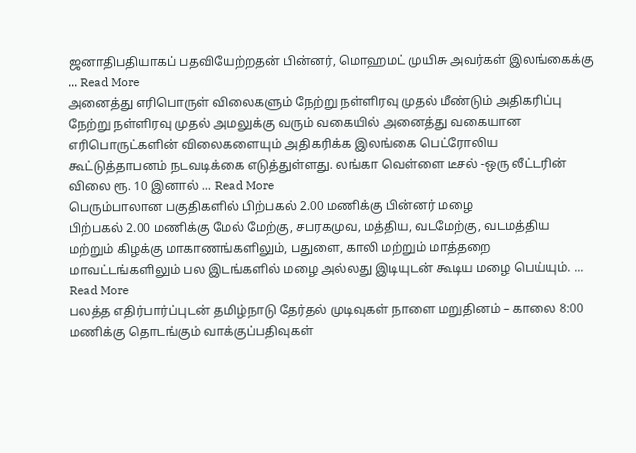ஜனாதிபதியாகப் பதவியேற்றதன் பின்னர், மொஹமட் முயிசு அவர்கள் இலங்கைக்கு ... Read More
அனைத்து எரிபொருள் விலைகளும் நேற்று நள்ளிரவு முதல் மீண்டும் அதிகரிப்பு
நேற்று நள்ளிரவு முதல் அமலுக்கு வரும் வகையில் அனைத்து வகையான எரிபொருட்களின் விலைகளையும் அதிகரிக்க இலங்கை பெட்ரோலிய கூட்டுத்தாபனம் நடவடிக்கை எடுத்துள்ளது. லங்கா வெள்ளை டீசல் -ஒரு லீட்டரின் விலை ரூ. 10 இனால் ... Read More
பெரும்பாலான பகுதிகளில் பிற்பகல் 2.00 மணிக்கு பின்னர் மழை
பிற்பகல் 2.00 மணிக்கு மேல் மேற்கு, சபரகமுவ, மத்திய, வடமேற்கு, வடமத்திய மற்றும் கிழக்கு மாகாணங்களிலும், பதுளை, காலி மற்றும் மாத்தறை மாவட்டங்களிலும் பல இடங்களில் மழை அல்லது இடியுடன் கூடிய மழை பெய்யும். ... Read More
பலத்த எதிர்பார்ப்புடன் தமிழ்நாடு தேர்தல் முடிவுகள் நாளை மறுதினம் – காலை 8:00 மணிக்கு தொடங்கும் வாக்குப்பதிவுகள்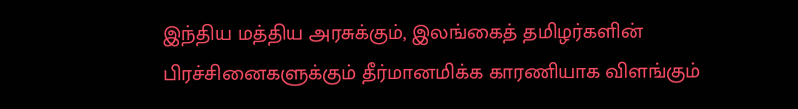இந்திய மத்திய அரசுக்கும், இலங்கைத் தமிழர்களின் பிரச்சினைகளுக்கும் தீர்மானமிக்க காரணியாக விளங்கும்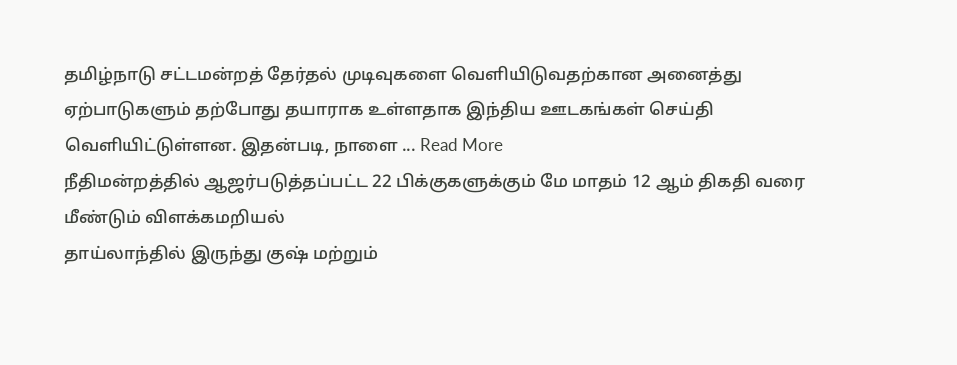தமிழ்நாடு சட்டமன்றத் தேர்தல் முடிவுகளை வெளியிடுவதற்கான அனைத்து ஏற்பாடுகளும் தற்போது தயாராக உள்ளதாக இந்திய ஊடகங்கள் செய்தி வெளியிட்டுள்ளன. இதன்படி, நாளை ... Read More
நீதிமன்றத்தில் ஆஜர்படுத்தப்பட்ட 22 பிக்குகளுக்கும் மே மாதம் 12 ஆம் திகதி வரை மீண்டும் விளக்கமறியல்
தாய்லாந்தில் இருந்து குஷ் மற்றும்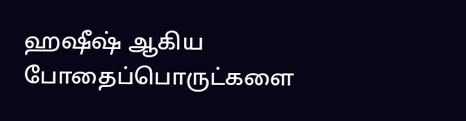ஹஷீஷ் ஆகிய போதைப்பொருட்களை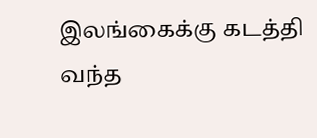இலங்கைக்கு கடத்தி வந்த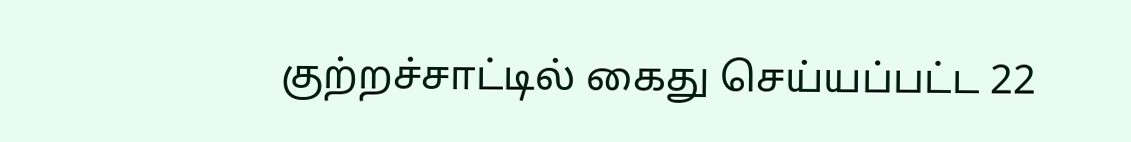குற்றச்சாட்டில் கைது செய்யப்பட்ட 22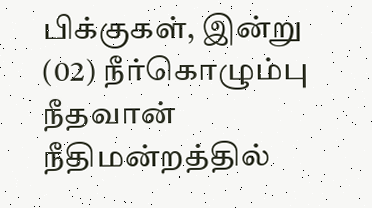பிக்குகள், இன்று (02) நீர்கொழும்பு நீதவான் நீதிமன்றத்தில்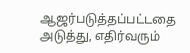ஆஜர்படுத்தப்பட்டதை அடுத்து, எதிர்வரும்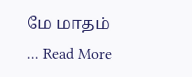மே மாதம் ... Read More